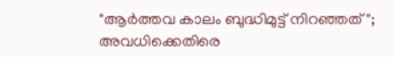"ആര്‍ത്തവ കാലം ബുദ്ധിമുട്ട് നിറഞ്ഞത്"; അവധിക്കെതിരെ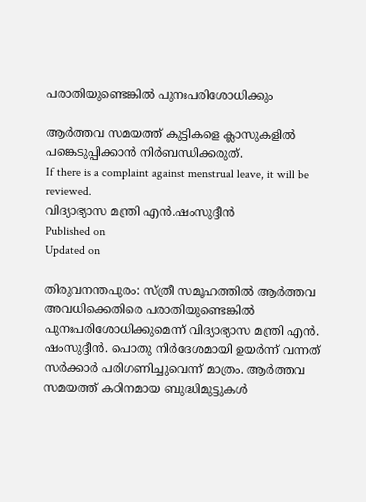പരാതിയുണ്ടെങ്കിൽ പുനഃപരിശോധിക്കും

ആർത്തവ സമയത്ത് കുട്ടികളെ ക്ലാസുകളിൽ പങ്കെടുപ്പിക്കാൻ നിർബന്ധിക്കരുത്.
If there is a complaint against menstrual leave, it will be reviewed.
വിദ്യാഭ്യാസ മന്ത്രി എൻ.ഷംസുദ്ദീൻ
Published on
Updated on

തിരുവനന്തപുരം: സ്ത്രീ സമൂഹത്തിൽ ആർത്തവ അവധിക്കെതിരെ പരാതിയുണ്ടെങ്കിൽ പുനഃപരിശോധിക്കുമെന്ന് വിദ്യാഭ്യാസ മന്ത്രി എൻ. ഷംസുദ്ദീൻ. പൊതു നിർദേശമായി ഉയർന്ന് വന്നത് സർക്കാർ പരിഗണിച്ചുവെന്ന് മാത്രം. ആർത്തവ സമയത്ത് കഠിനമായ ബുദ്ധിമുട്ടുകൾ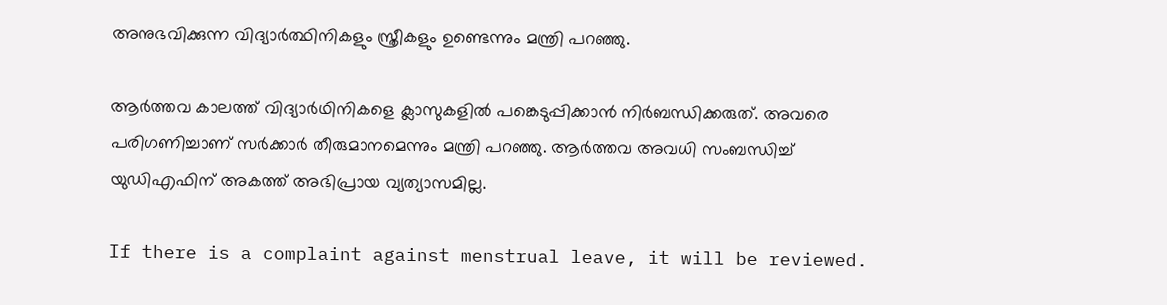അനുഭവിക്കുന്ന വിദ്യാർത്ഥിനികളും സ്ത്രീകളും ഉണ്ടെന്നും മന്ത്രി പറഞ്ഞു.

ആർത്തവ കാലത്ത് വിദ്യാർഥിനികളെ ക്ലാസുകളിൽ പങ്കെടുപ്പിക്കാൻ നിർബന്ധിക്കരുത്. അവരെ പരിഗണിച്ചാണ് സർക്കാർ തീരുമാനമെന്നും മന്ത്രി പറഞ്ഞു. ആർത്തവ അവധി സംബന്ധിച്ച് യുഡിഎഫിന് അകത്ത് അഭിപ്രായ വ്യത്യാസമില്ല.

If there is a complaint against menstrual leave, it will be reviewed.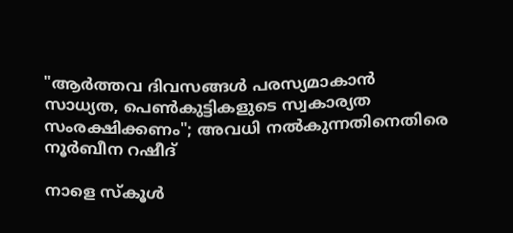"ആർത്തവ ദിവസങ്ങൾ പരസ്യമാകാൻ സാധ്യത, പെൺകുട്ടികളുടെ സ്വകാര്യത സംരക്ഷിക്കണം"; അവധി നൽകുന്നതിനെതിരെ നൂർബീന റഷീദ്

നാളെ സ്കൂൾ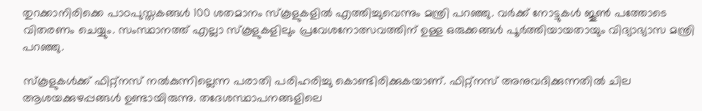തുറക്കാനിരിക്കെ പാഠപുസ്തകങ്ങൾ 100 ശതമാനം സ്കൂളുകളിൽ എത്തിച്ചുവെന്നും മന്ത്രി പറഞ്ഞു. വർക്ക് നോട്ടുകൾ ജൂൺ പത്തോടെ വിതരണം ചെയ്യും. സംസ്ഥാനത്ത് എല്ലാ സ്കൂളുകളിലും പ്രവേശനോത്സവത്തിന് ഉള്ള ഒരുക്കങ്ങൾ പൂർത്തിയായതായും വിദ്യാഭ്യാസ മന്ത്രി പറഞ്ഞു.

സ്‌കൂളുകൾക്ക് ഫിറ്റ്നസ് നൽകുന്നില്ലെന്ന പരാതി പരിഹരിച്ചു കൊണ്ടിരിക്കുകയാണ്. ഫിറ്റ്നസ് അനുവദിക്കുന്നതിൽ ചില ആശയക്കുഴപ്പങ്ങൾ ഉണ്ടായിരുന്നു. തദേശസ്ഥാപനങ്ങളിലെ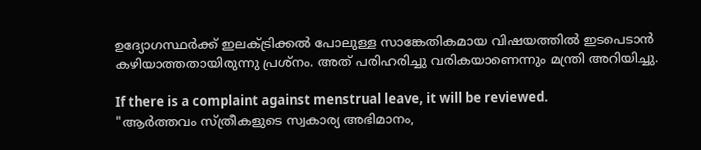ഉദ്യോഗസ്ഥർക്ക് ഇലക്ട്രിക്കൽ പോലുള്ള സാങ്കേതികമായ വിഷയത്തിൽ ഇടപെടാൻ കഴിയാത്തതായിരുന്നു പ്രശ്നം. അത് പരിഹരിച്ചു വരികയാണെന്നും മന്ത്രി അറിയിച്ചു.

If there is a complaint against menstrual leave, it will be reviewed.
"ആർത്തവം സ്ത്രീകളുടെ സ്വകാര്യ അഭിമാനം,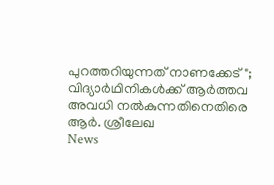പുറത്തറിയുന്നത് നാണക്കേട്"; വിദ്യാർഥിനികൾക്ക് ആർത്തവ അവധി നൽകുന്നതിനെതിരെ ആർ. ശ്രീലേഖ
News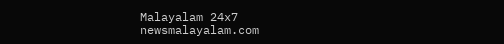Malayalam 24x7
newsmalayalam.com